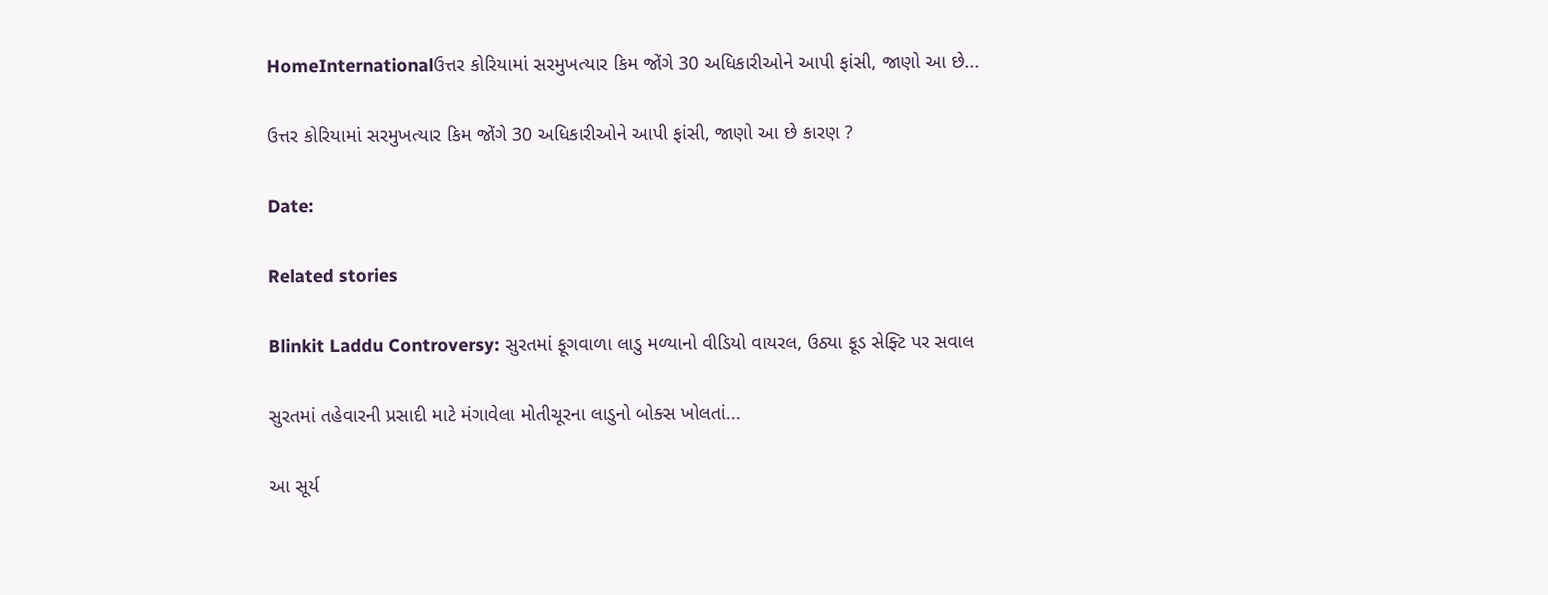HomeInternationalઉત્તર કોરિયામાં સરમુખત્યાર કિમ જોંગે 30 અધિકારીઓને આપી ફાંસી, જાણો આ છે...

ઉત્તર કોરિયામાં સરમુખત્યાર કિમ જોંગે 30 અધિકારીઓને આપી ફાંસી, જાણો આ છે કારણ ?

Date:

Related stories

Blinkit Laddu Controversy: સુરતમાં ફૂગવાળા લાડુ મળ્યાનો વીડિયો વાયરલ, ઉઠ્યા ફૂડ સેફ્ટિ પર સવાલ

સુરતમાં તહેવારની પ્રસાદી માટે મંગાવેલા મોતીચૂરના લાડુનો બોક્સ ખોલતાં...

આ સૂર્ય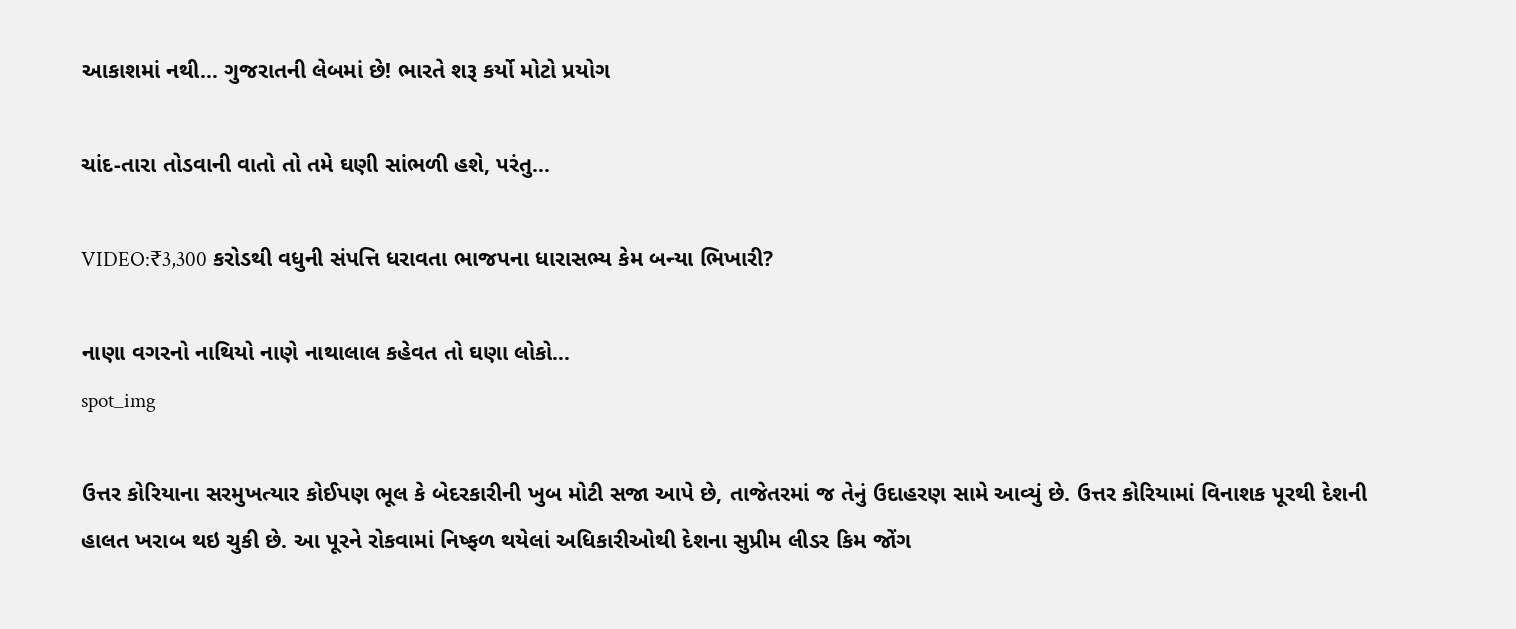આકાશમાં નથી… ગુજરાતની લેબમાં છે! ભારતે શરૂ કર્યો મોટો પ્રયોગ

ચાંદ-તારા તોડવાની વાતો તો તમે ઘણી સાંભળી હશે, પરંતુ...

VIDEO:₹3,300 કરોડથી વધુની સંપત્તિ ધરાવતા ભાજપના ધારાસભ્ય કેમ બન્યા ભિખારી?

નાણા વગરનો નાથિયો નાણે નાથાલાલ કહેવત તો ઘણા લોકો...
spot_img

ઉત્તર કોરિયાના સરમુખત્યાર કોઈપણ ભૂલ કે બેદરકારીની ખુબ મોટી સજા આપે છે, તાજેતરમાં જ તેનું ઉદાહરણ સામે આવ્યું છે. ઉત્તર કોરિયામાં વિનાશક પૂરથી દેશની હાલત ખરાબ થઇ ચુકી છે. આ પૂરને રોકવામાં નિષ્ફળ થયેલાં અધિકારીઓથી દેશના સુપ્રીમ લીડર કિમ જોંગ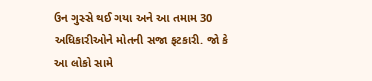ઉન ગુસ્સે થઈ ગયા અને આ તમામ 30 અધિકારીઓને મોતની સજા ફટકારી. જો કે આ લોકો સામે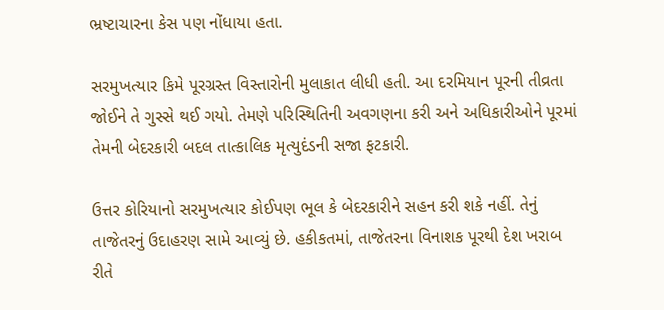ભ્રષ્ટાચારના કેસ પણ નોંધાયા હતા.

સરમુખત્યાર કિમે પૂરગ્રસ્ત વિસ્તારોની મુલાકાત લીધી હતી. આ દરમિયાન પૂરની તીવ્રતા જોઈને તે ગુસ્સે થઈ ગયો. તેમણે પરિસ્થિતિની અવગણના કરી અને અધિકારીઓને પૂરમાં તેમની બેદરકારી બદલ તાત્કાલિક મૃત્યુદંડની સજા ફટકારી.

ઉત્તર કોરિયાનો સરમુખત્યાર કોઈપણ ભૂલ કે બેદરકારીને સહન કરી શકે નહીં. તેનું તાજેતરનું ઉદાહરણ સામે આવ્યું છે. હકીકતમાં, તાજેતરના વિનાશક પૂરથી દેશ ખરાબ રીતે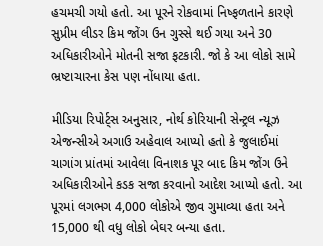હચમચી ગયો હતો. આ પૂરને રોકવામાં નિષ્ફળતાને કારણે સુપ્રીમ લીડર કિમ જોંગ ઉન ગુસ્સે થઈ ગયા અને 30 અધિકારીઓને મોતની સજા ફટકારી. જો કે આ લોકો સામે ભ્રષ્ટાચારના કેસ પણ નોંધાયા હતા.

મીડિયા રિપોર્ટ્સ અનુસાર, નોર્થ કોરિયાની સેન્ટ્રલ ન્યૂઝ એજન્સીએ અગાઉ અહેવાલ આપ્યો હતો કે જુલાઈમાં ચાગાંગ પ્રાંતમાં આવેલા વિનાશક પૂર બાદ કિમ જોંગ ઉને અધિકારીઓને કડક સજા કરવાનો આદેશ આપ્યો હતો. આ પૂરમાં લગભગ 4,000 લોકોએ જીવ ગુમાવ્યા હતા અને 15,000 થી વધુ લોકો બેઘર બન્યા હતા.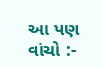આ પણ વાંચો :-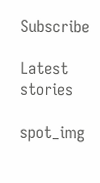Subscribe

Latest stories

spot_img